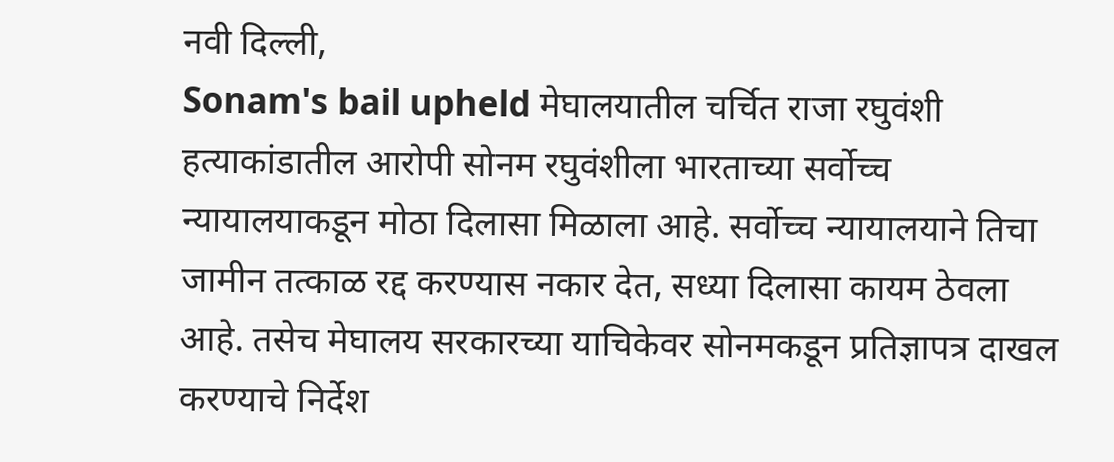नवी दिल्ली,
Sonam's bail upheld मेघालयातील चर्चित राजा रघुवंशी हत्याकांडातील आरोपी सोनम रघुवंशीला भारताच्या सर्वोच्च न्यायालयाकडून मोठा दिलासा मिळाला आहे. सर्वोच्च न्यायालयाने तिचा जामीन तत्काळ रद्द करण्यास नकार देत, सध्या दिलासा कायम ठेवला आहे. तसेच मेघालय सरकारच्या याचिकेवर सोनमकडून प्रतिज्ञापत्र दाखल करण्याचे निर्देश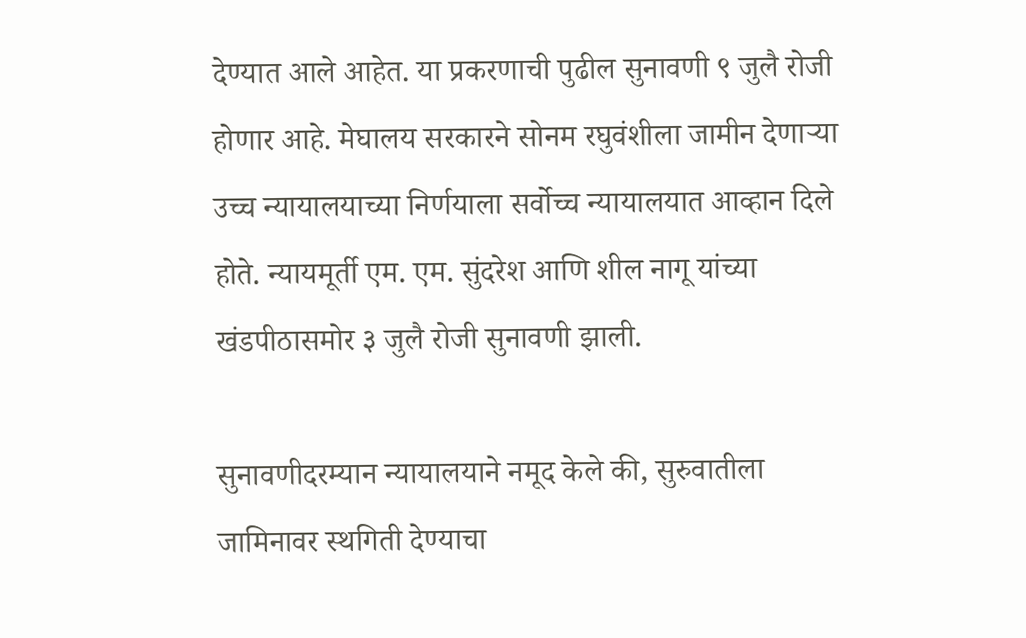देण्यात आले आहेत. या प्रकरणाची पुढील सुनावणी ९ जुलै रोजी होणार आहे. मेघालय सरकारने सोनम रघुवंशीला जामीन देणाऱ्या उच्च न्यायालयाच्या निर्णयाला सर्वोच्च न्यायालयात आव्हान दिले होते. न्यायमूर्ती एम. एम. सुंदरेश आणि शील नागू यांच्या खंडपीठासमोर ३ जुलै रोजी सुनावणी झाली.

सुनावणीदरम्यान न्यायालयाने नमूद केले की, सुरुवातीला जामिनावर स्थगिती देण्याचा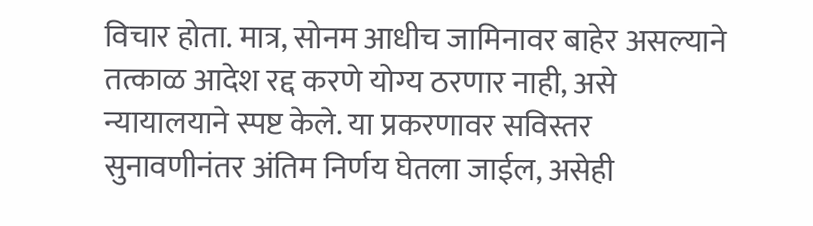विचार होता. मात्र, सोनम आधीच जामिनावर बाहेर असल्याने तत्काळ आदेश रद्द करणे योग्य ठरणार नाही, असे न्यायालयाने स्पष्ट केले. या प्रकरणावर सविस्तर सुनावणीनंतर अंतिम निर्णय घेतला जाईल, असेही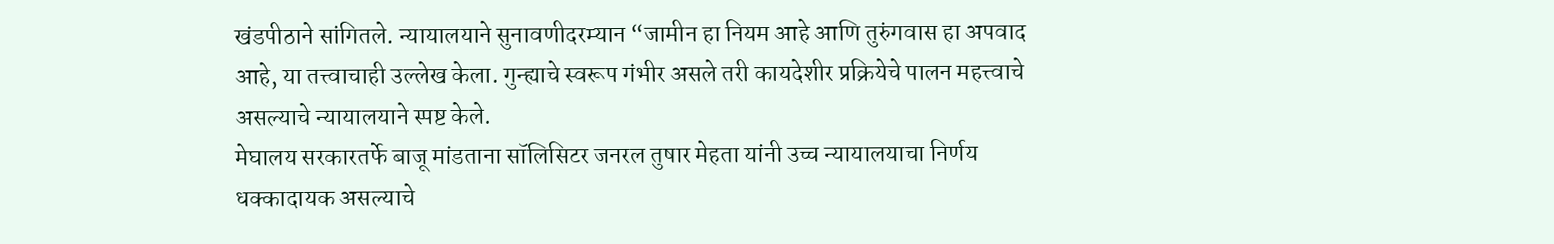खंडपीठाने सांगितले. न्यायालयाने सुनावणीदरम्यान “जामीन हा नियम आहे आणि तुरुंगवास हा अपवाद आहे, या तत्त्वाचाही उल्लेख केला. गुन्ह्याचे स्वरूप गंभीर असले तरी कायदेशीर प्रक्रियेचे पालन महत्त्वाचे असल्याचे न्यायालयाने स्पष्ट केले.
मेघालय सरकारतर्फे बाजू मांडताना सॉलिसिटर जनरल तुषार मेहता यांनी उच्च न्यायालयाचा निर्णय धक्कादायक असल्याचे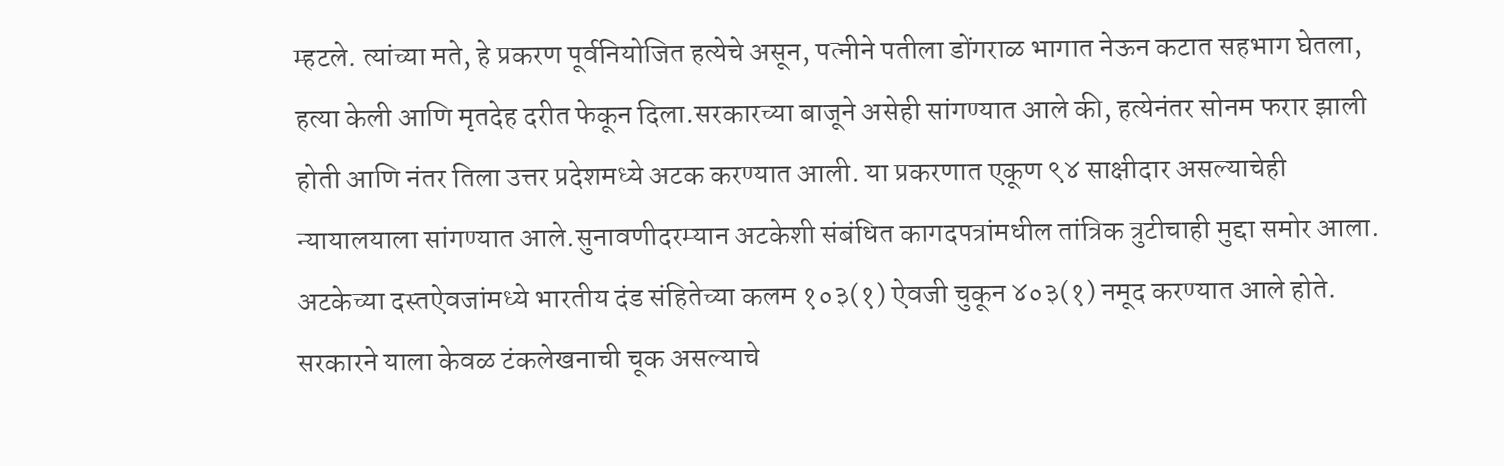म्हटले. त्यांच्या मते, हे प्रकरण पूर्वनियोजित हत्येचे असून, पत्नीने पतीला डोंगराळ भागात नेऊन कटात सहभाग घेतला, हत्या केली आणि मृतदेह दरीत फेकून दिला.सरकारच्या बाजूने असेही सांगण्यात आले की, हत्येनंतर सोनम फरार झाली होती आणि नंतर तिला उत्तर प्रदेशमध्ये अटक करण्यात आली. या प्रकरणात एकूण ९४ साक्षीदार असल्याचेही न्यायालयाला सांगण्यात आले.सुनावणीदरम्यान अटकेशी संबंधित कागदपत्रांमधील तांत्रिक त्रुटीचाही मुद्दा समोर आला. अटकेच्या दस्तऐवजांमध्ये भारतीय दंड संहितेच्या कलम १०३(१) ऐवजी चुकून ४०३(१) नमूद करण्यात आले होते. सरकारने याला केवळ टंकलेखनाची चूक असल्याचे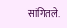सांगितले.